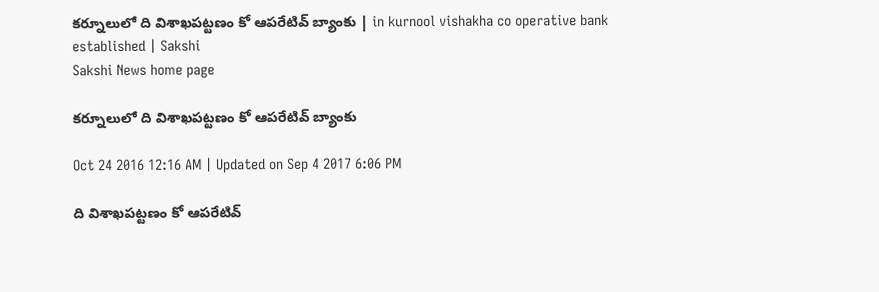కర్నూలులో ది విశాఖపట్టణం కో ఆపరేటివ్‌ బ్యాంకు | in kurnool vishakha co operative bank established | Sakshi
Sakshi News home page

కర్నూలులో ది విశాఖపట్టణం కో ఆపరేటివ్‌ బ్యాంకు

Oct 24 2016 12:16 AM | Updated on Sep 4 2017 6:06 PM

ది విశాఖపట్టణం కో ఆపరేటివ్‌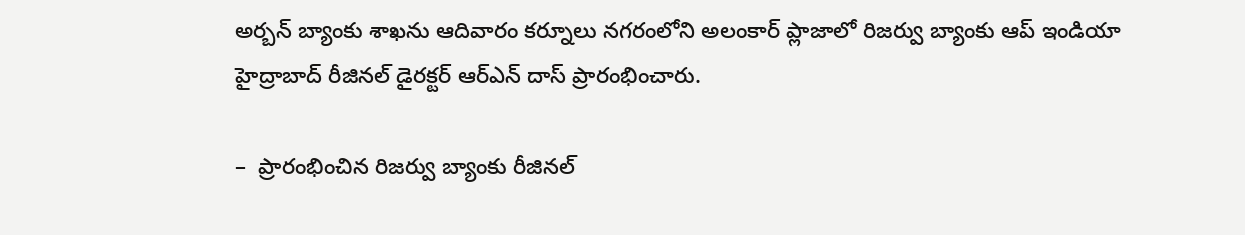అర్బన్‌ బ్యాంకు శాఖను ఆదివారం కర్నూలు నగరంలోని అలంకార్‌ ప్లాజాలో రిజర్వు బ్యాంకు ఆప్‌ ఇండియా హైద్రాబాద్‌ రీజినల్‌ డైరక్టర్‌ ఆర్‌ఎన్‌ దాస్‌ ప్రారంభించారు.

–  ప్రారంభించిన రిజర్వు బ్యాంకు రీజినల్‌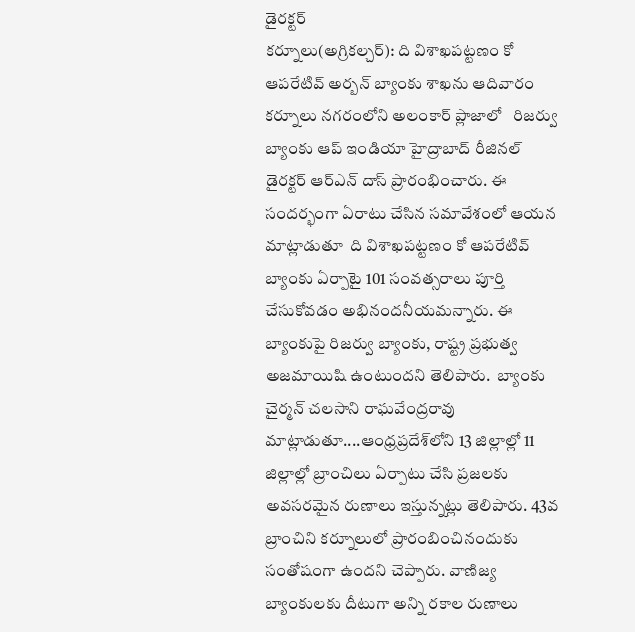డైరక్టర్‌
కర్నూలు(అగ్రికల్చర్‌): ది విశాఖపట్టణం కో ఆపరేటివ్‌ అర్బన్‌ బ్యాంకు శాఖను ఆదివారం కర్నూలు నగరంలోని అలంకార్‌ ప్లాజాలో   రిజర్వు బ్యాంకు ఆప్‌ ఇండియా హైద్రాబాద్‌ రీజినల్‌ డైరక్టర్‌ ఆర్‌ఎన్‌ దాస్‌ ప్రారంభించారు. ఈ సందర్భంగా ఏరాటు చేసిన సమావేశంలో ఆయన మాట్లాడుతూ  ది విశాఖపట్టణం కో ఆపరేటివ్‌ బ్యాంకు ఏర్పాటై 101 సంవత్సరాలు పూర్తి చేసుకోవడం అభినందనీయమన్నారు. ఈ బ్యాంకుపై రిజర్వు బ్యాంకు, రాష్ట్ర ప్రభుత్వ అజమాయిషి ఉంటుందని తెలిపారు.  బ్యాంకు చైర్మన్‌ చలసాని రాఘవేంద్రరావు మాట్లాడుతూ....ఆంధ్రప్రదేశ్‌లోని 13 జిల్లాల్లో 11 జిల్లాల్లో బ్రాంచిలు ఏర్పాటు చేసి ప్రజలకు అవసరమైన రుణాలు ఇస్తున్నట్లు తెలిపారు. 43వ బ్రాంచిని కర్నూలులో ప్రారంబించినందుకు సంతోషంగా ఉందని చెప్పారు. వాణిజ్య బ్యాంకులకు దీటుగా అన్ని రకాల రుణాలు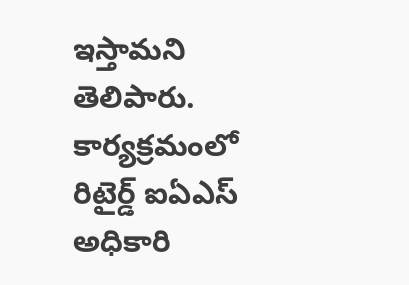ఇస్తామని తెలిపారు.  కార్యక్రమంలో రిటైర్డ్‌ ఐఏఎస్‌ అధికారి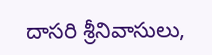దాసరి శ్రీనివాసులు,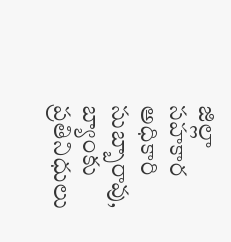జిల్లా సహకార అధికారి సుబ్బారావు, బ్యాంకు ప్రతినిధులు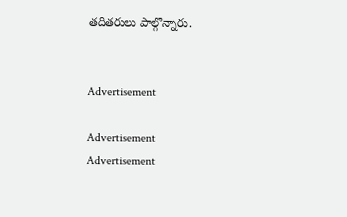తదితరులు పాల్గొన్నారు.


Advertisement

Advertisement
Advertisement